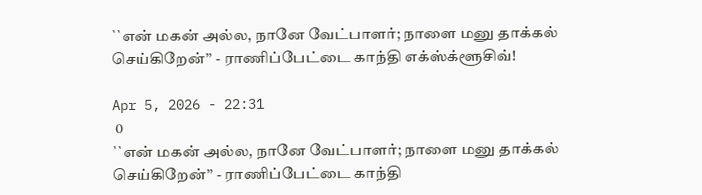``என் மகன் அல்ல, நானே வேட்பாளர்; நாளை மனு தாக்கல் செய்கிறேன்’’ - ராணிப்பேட்டை காந்தி எக்ஸ்க்ளூசிவ்!

Apr 5, 2026 - 22:31
 0
``என் மகன் அல்ல, நானே வேட்பாளர்; நாளை மனு தாக்கல் செய்கிறேன்’’ - ராணிப்பேட்டை காந்தி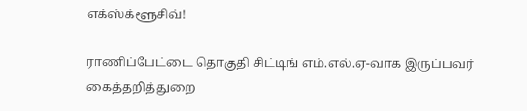எக்ஸ்க்ளூசிவ்!

ராணிப்பேட்டை தொகுதி சிட்டிங் எம்.எல்.ஏ-வாக இருப்பவர் கைத்தறித்துறை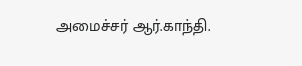அமைச்சர் ஆர்.காந்தி.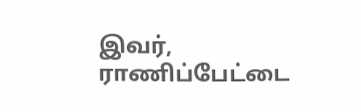இவர், ராணிப்பேட்டை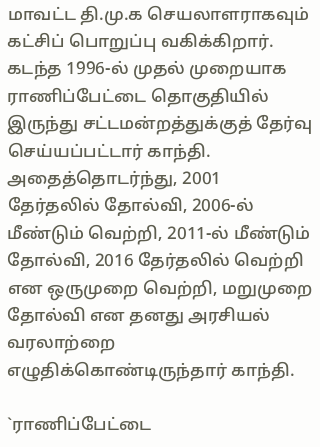மாவட்ட தி.மு.க செயலாளராகவும் கட்சிப் பொறுப்பு வகிக்கிறார். கடந்த 1996-ல் முதல் முறையாக ராணிப்பேட்டை தொகுதியில் இருந்து சட்டமன்றத்துக்குத் தேர்வு செய்யப்பட்டார் காந்தி. அதைத்தொடர்ந்து, 2001 தேர்தலில் தோல்வி, 2006-ல் மீண்டும் வெற்றி, 2011-ல் மீண்டும் தோல்வி, 2016 தேர்தலில் வெற்றி என ஒருமுறை வெற்றி, மறுமுறை தோல்வி என தனது அரசியல் வரலாற்றை எழுதிக்கொண்டிருந்தார் காந்தி.

`ராணிப்பேட்டை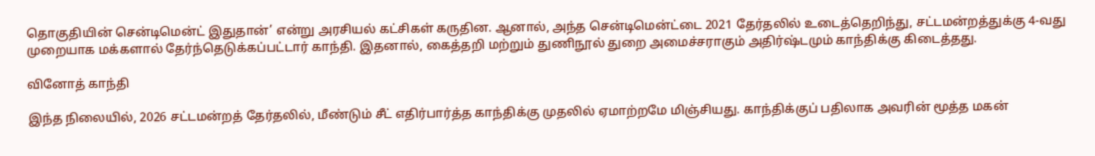தொகுதியின் சென்டிமென்ட் இதுதான்’ என்று அரசியல் கட்சிகள் கருதின. ஆனால், அந்த சென்டிமென்ட்டை 2021 தேர்தலில் உடைத்தெறிந்து, சட்டமன்றத்துக்கு 4-வது முறையாக மக்களால் தேர்ந்தெடுக்கப்பட்டார் காந்தி. இதனால், கைத்தறி மற்றும் துணிநூல் துறை அமைச்சராகும் அதிர்ஷ்டமும் காந்திக்கு கிடைத்தது.

வினோத் காந்தி

இந்த நிலையில், 2026 சட்டமன்றத் தேர்தலில், மீண்டும் சீட் எதிர்பார்த்த காந்திக்கு முதலில் ஏமாற்றமே மிஞ்சியது. காந்திக்குப் பதிலாக அவரின் மூத்த மகன்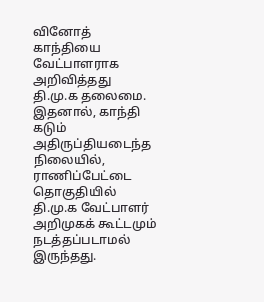வினோத் காந்தியை வேட்பாளராக அறிவித்தது தி.மு.க தலைமை. இதனால், காந்தி கடும் அதிருப்தியடைந்த நிலையில், ராணிப்பேட்டை தொகுதியில் தி.மு.க வேட்பாளர் அறிமுகக் கூட்டமும் நடத்தப்படாமல் இருந்தது.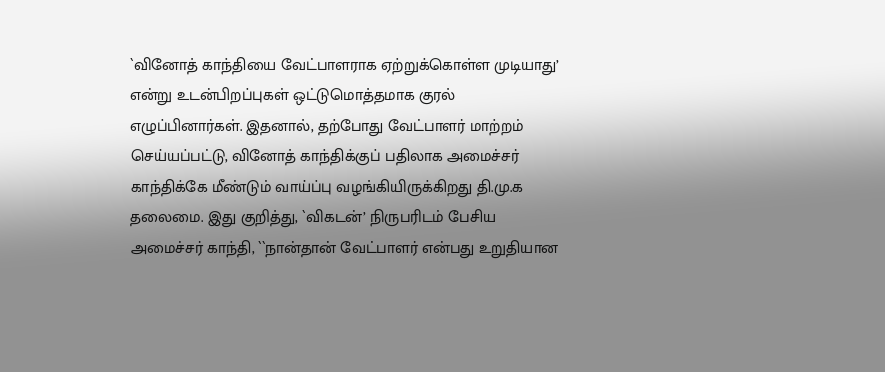`வினோத் காந்தியை வேட்பாளராக ஏற்றுக்கொள்ள முடியாது’ என்று உடன்பிறப்புகள் ஒட்டுமொத்தமாக குரல் எழுப்பினார்கள். இதனால், தற்போது வேட்பாளர் மாற்றம் செய்யப்பட்டு, வினோத் காந்திக்குப் பதிலாக அமைச்சர் காந்திக்கே மீண்டும் வாய்ப்பு வழங்கியிருக்கிறது தி.மு.க தலைமை. இது குறித்து, `விகடன்’ நிருபரிடம் பேசிய அமைச்சர் காந்தி, ``நான்தான் வேட்பாளர் என்பது உறுதியான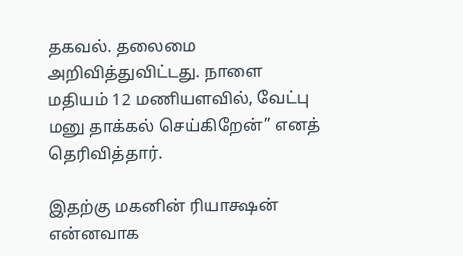தகவல். தலைமை அறிவித்துவிட்டது. நாளை மதியம் 12 மணியளவில், வேட்பு மனு தாக்கல் செய்கிறேன்’’ எனத் தெரிவித்தார்.

இதற்கு மகனின் ரியாக்ஷன் என்னவாக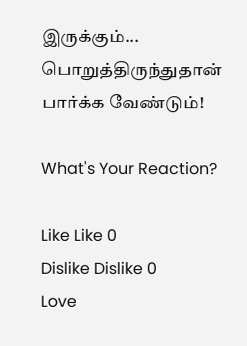இருக்கும்... பொறுத்திருந்துதான் பார்க்க வேண்டும்!

What's Your Reaction?

Like Like 0
Dislike Dislike 0
Love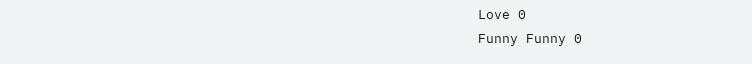Love 0
Funny Funny 0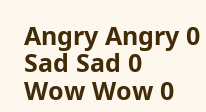Angry Angry 0
Sad Sad 0
Wow Wow 0